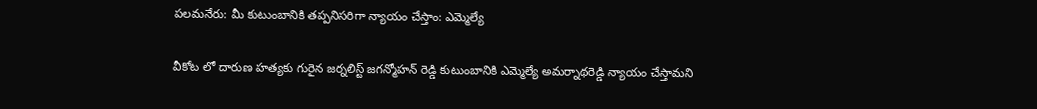పలమనేరు: మీ కుటుంబానికి తప్పనిసరిగా న్యాయం చేస్తాం: ఎమ్మెల్యే

వీకోట లో దారుణ హత్యకు గురైన జర్నలిస్ట్ జగన్మోహన్ రెడ్డి కుటుంబానికి ఎమ్మెల్యే అమర్నాథరెడ్డి న్యాయం చేస్తామని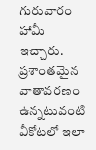గురువారం హామీ ఇచ్చారు. ప్రశాంతమైన వాతావరణం ఉన్నటువంటి వీకోటలో ఇలా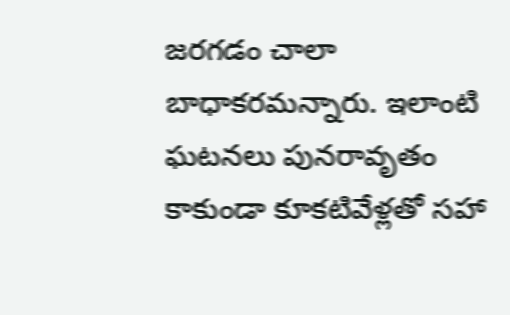జరగడం చాలా బాధాకరమన్నారు. ఇలాంటి ఘటనలు పునరావృతం కాకుండా కూకటివేళ్లతో సహా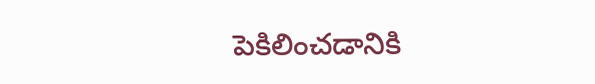పెకిలించడానికి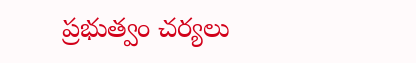ప్రభుత్వం చర్యలు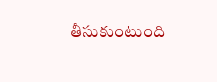తీసుకుంటుంది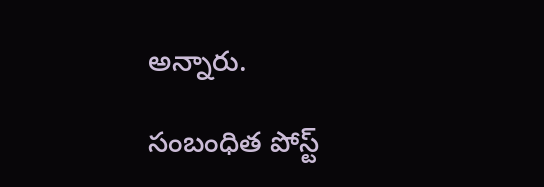అన్నారు.

సంబంధిత పోస్ట్